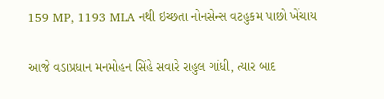159 MP, 1193 MLA નથી ઇચ્છતા નોનસેન્સ વટહુકમ પાછો ખેંચાય

આજે વડાપ્રધાન મનમોહન સિંહે સવારે રાહુલ ગાંધી, ત્યાર બાદ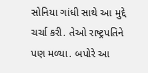સોનિયા ગાંધી સાથે આ મુદ્દે ચર્ચા કરી. તેઓ રાષ્ટ્રપતિને પણ મળ્યા. બપોરે આ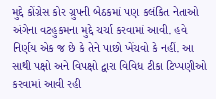મુદ્દે કોંગ્રેસ કોર ગ્રુપની બેઠકમાં પણ કલંકિત નેતાઓ અંગેના વટહુકમના મુદ્દે ચર્ચા કરવામાં આવી. હવે નિર્ણય એક જ છે કે તેને પાછો ખેંચવો કે નહીં. આ સાથી પક્ષો અને વિપક્ષો દ્વારા વિવિધ ટીકા ટિપ્પણીઓ કરવામાં આવી રહી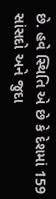છે. હવે સ્થિતિ એ છે કે દેશમાં 159 સાંસદો અને જુદા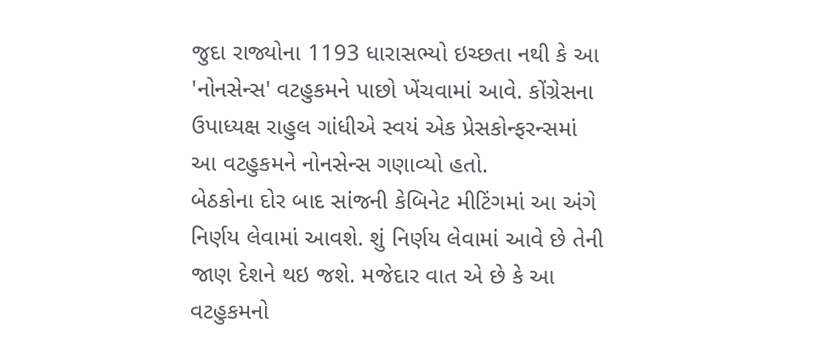જુદા રાજ્યોના 1193 ધારાસભ્યો ઇચ્છતા નથી કે આ 'નોનસેન્સ' વટહુકમને પાછો ખેંચવામાં આવે. કોંગ્રેસના ઉપાધ્યક્ષ રાહુલ ગાંધીએ સ્વયં એક પ્રેસકોન્ફરન્સમાં આ વટહુકમને નોનસેન્સ ગણાવ્યો હતો.
બેઠકોના દોર બાદ સાંજની કેબિનેટ મીટિંગમાં આ અંગે નિર્ણય લેવામાં આવશે. શું નિર્ણય લેવામાં આવે છે તેની જાણ દેશને થઇ જશે. મજેદાર વાત એ છે કે આ વટહુકમનો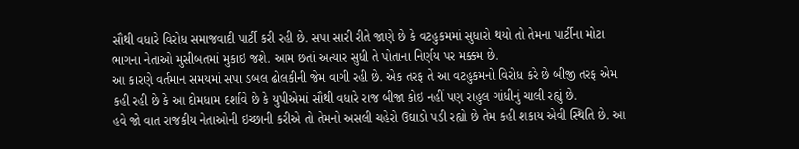સૌથી વધારે વિરોધ સમાજવાદી પાર્ટી કરી રહી છે. સપા સારી રીતે જાણે છે કે વટહુકમમાં સુધારો થયો તો તેમના પાર્ટીના મોટા ભાગના નેતાઓ મુસીબતમાં મુકાઇ જશે. આમ છતાં અત્યાર સુધી તે પોતાના નિર્ણય પર મક્કમ છે.
આ કારણે વર્તમાન સમયમાં સપા ડબલ ઢોલકીની જેમ વાગી રહી છે. એક તરફ તે આ વટહુકમનો વિરોધ કરે છે બીજી તરફ એમ કહી રહી છે કે આ દોમધામ દર્શાવે છે કે યુપીએમાં સૌથી વધારે રાજ બીજા કોઇ નહીં પણ રાહુલ ગાંધીનું ચાલી રહ્યું છે.
હવે જો વાત રાજકીય નેતાઓની ઇચ્છાની કરીએ તો તેમનો અસલી ચહેરો ઉઘાડો પડી રહ્યો છે તેમ કહી શકાય એવી સ્થિતિ છે. આ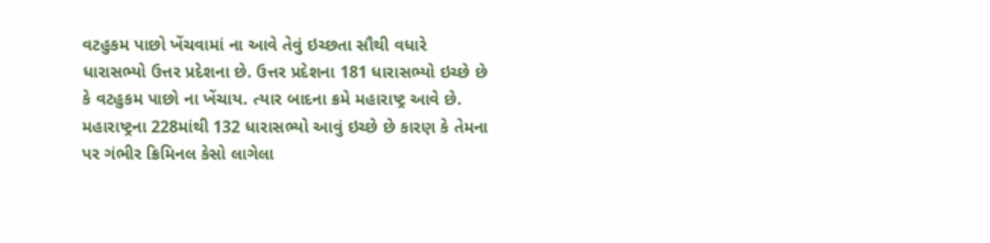વટહુકમ પાછો ખેંચવામાં ના આવે તેવું ઇચ્છતા સૌથી વધારે ધારાસભ્યો ઉત્તર પ્રદેશના છે. ઉત્તર પ્રદેશના 181 ધારાસભ્યો ઇચ્છે છે કે વટહુકમ પાછો ના ખેંચાય. ત્યાર બાદના ક્રમે મહારાષ્ટ્ર આવે છે. મહારાષ્ટ્રના 228માંથી 132 ધારાસભ્યો આવું ઇચ્છે છે કારણ કે તેમના પર ગંભીર ક્રિમિનલ કેસો લાગેલા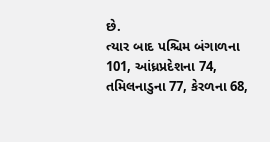છે.
ત્યાર બાદ પશ્ચિમ બંગાળના 101, આંધ્રપ્રદેશના 74, તમિલનાડુના 77, કેરળના 68,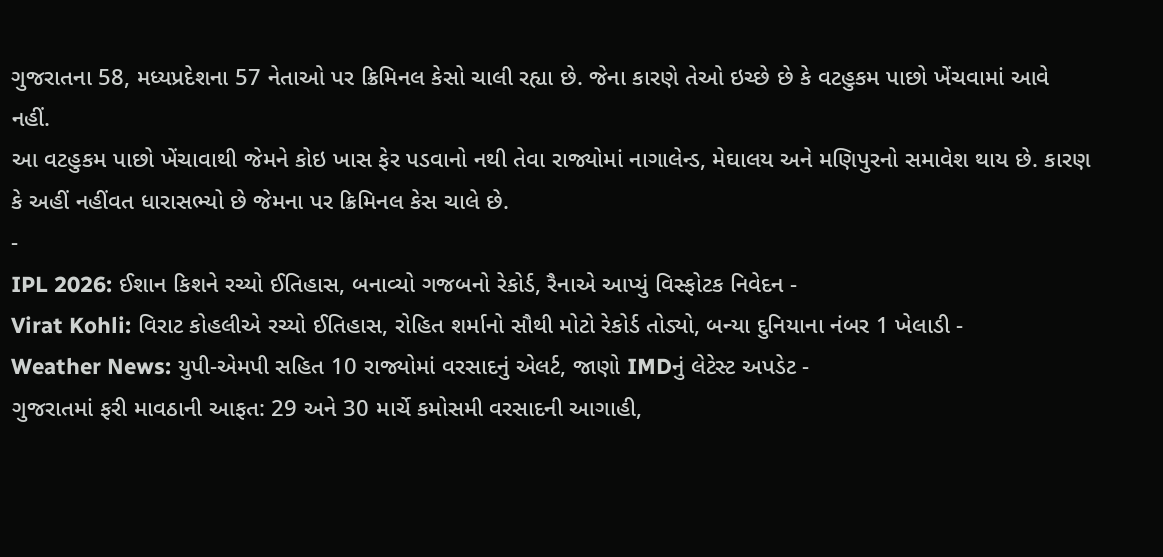ગુજરાતના 58, મધ્યપ્રદેશના 57 નેતાઓ પર ક્રિમિનલ કેસો ચાલી રહ્યા છે. જેના કારણે તેઓ ઇચ્છે છે કે વટહુકમ પાછો ખેંચવામાં આવે નહીં.
આ વટહુકમ પાછો ખેંચાવાથી જેમને કોઇ ખાસ ફેર પડવાનો નથી તેવા રાજ્યોમાં નાગાલેન્ડ, મેઘાલય અને મણિપુરનો સમાવેશ થાય છે. કારણ કે અહીં નહીંવત ધારાસભ્યો છે જેમના પર ક્રિમિનલ કેસ ચાલે છે.
-
IPL 2026: ઈશાન કિશને રચ્યો ઈતિહાસ, બનાવ્યો ગજબનો રેકોર્ડ, રૈનાએ આપ્યું વિસ્ફોટક નિવેદન -
Virat Kohli: વિરાટ કોહલીએ રચ્યો ઈતિહાસ, રોહિત શર્માનો સૌથી મોટો રેકોર્ડ તોડ્યો, બન્યા દુનિયાના નંબર 1 ખેલાડી -
Weather News: યુપી-એમપી સહિત 10 રાજ્યોમાં વરસાદનું એલર્ટ, જાણો IMDનું લેટેસ્ટ અપડેટ -
ગુજરાતમાં ફરી માવઠાની આફત: 29 અને 30 માર્ચે કમોસમી વરસાદની આગાહી,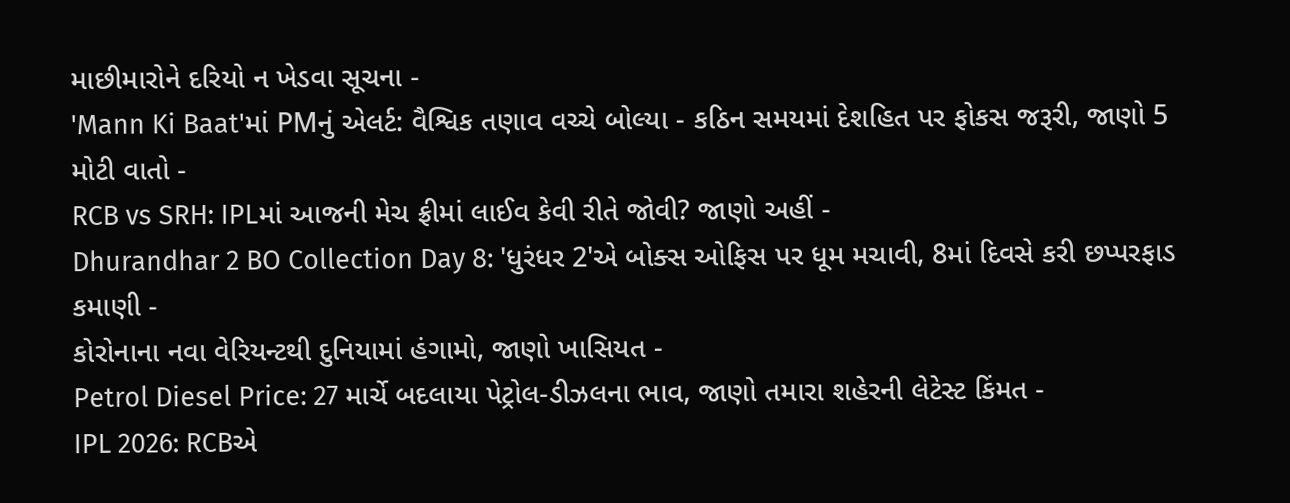માછીમારોને દરિયો ન ખેડવા સૂચના -
'Mann Ki Baat'માં PMનું એલર્ટ: વૈશ્વિક તણાવ વચ્ચે બોલ્યા - કઠિન સમયમાં દેશહિત પર ફોકસ જરૂરી, જાણો 5 મોટી વાતો -
RCB vs SRH: IPLમાં આજની મેચ ફ્રીમાં લાઈવ કેવી રીતે જોવી? જાણો અહીં -
Dhurandhar 2 BO Collection Day 8: 'ધુરંધર 2'એ બોક્સ ઓફિસ પર ધૂમ મચાવી, 8માં દિવસે કરી છપ્પરફાડ કમાણી -
કોરોનાના નવા વેરિયન્ટથી દુનિયામાં હંગામો, જાણો ખાસિયત -
Petrol Diesel Price: 27 માર્ચે બદલાયા પેટ્રોલ-ડીઝલના ભાવ, જાણો તમારા શહેરની લેટેસ્ટ કિંમત -
IPL 2026: RCBએ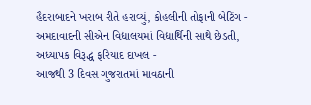હૈદરાબાદને ખરાબ રીતે હરાવ્યું, કોહલીની તોફાની બેટિંગ -
અમદાવાદની સીએન વિદ્યાલયમાં વિદ્યાર્થિની સાથે છેડતી, અધ્યાપક વિરૂદ્ધ ફરિયાદ દાખલ -
આજથી 3 દિવસ ગુજરાતમાં માવઠાની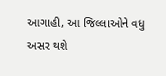આગાહી, આ જિલ્લાઓને વધુ અસર થશે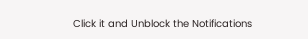Click it and Unblock the Notifications